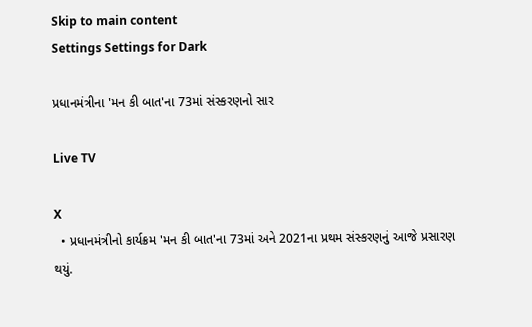Skip to main content
Settings Settings for Dark

પ્રધાનમંત્રીના 'મન કી બાત'ના 73માં સંસ્કરણનો સાર

Live TV

X
  • પ્રધાનમંત્રીનો કાર્યક્રમ 'મન કી બાત'ના 73માં અને 2021ના પ્રથમ સંસ્કરણનું આજે પ્રસારણ થયું.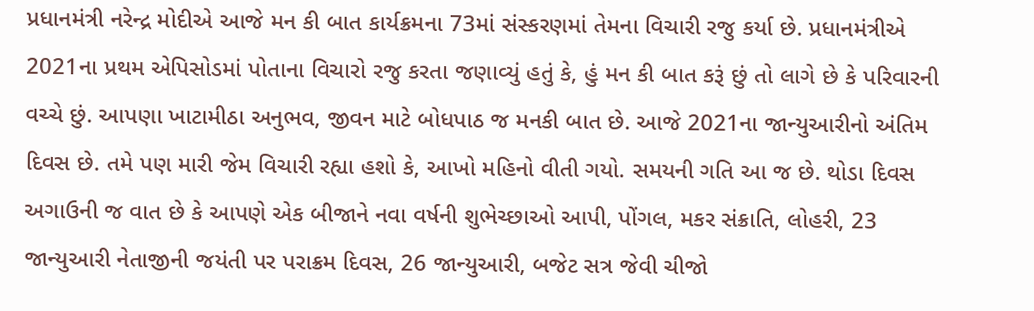પ્રધાનમંત્રી નરેન્દ્ર મોદીએ આજે મન કી બાત કાર્યક્રમના 73માં સંસ્કરણમાં તેમના વિચારી રજુ કર્યા છે. પ્રધાનમંત્રીએ 2021ના પ્રથમ એપિસોડમાં પોતાના વિચારો રજુ કરતા જણાવ્યું હતું કે, હું મન કી બાત કરૂં છું તો લાગે છે કે પરિવારની વચ્ચે છું. આપણા ખાટામીઠા અનુભવ, જીવન માટે બોધપાઠ જ મનકી બાત છે. આજે 2021ના જાન્યુઆરીનો અંતિમ દિવસ છે. તમે પણ મારી જેમ વિચારી રહ્યા હશો કે, આખો મહિનો વીતી ગયો. સમયની ગતિ આ જ છે. થોડા દિવસ અગાઉની જ વાત છે કે આપણે એક બીજાને નવા વર્ષની શુભેચ્છાઓ આપી, પોંગલ, મકર સંક્રાતિ, લોહરી, 23 જાન્યુઆરી નેતાજીની જયંતી પર પરાક્રમ દિવસ, 26 જાન્યુઆરી, બજેટ સત્ર જેવી ચીજો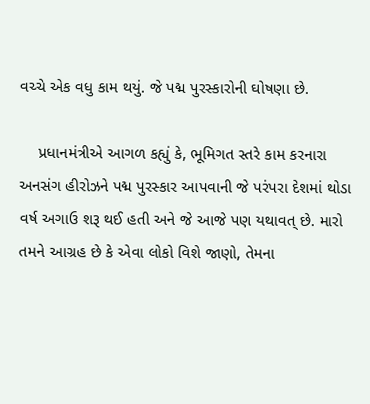વચ્ચે એક વધુ કામ થયું. જે પદ્મ પુરસ્કારોની ઘોષણા છે.

    પ્રધાનમંત્રીએ આગળ કહ્યું કે, ભૂમિગત સ્તરે કામ કરનારા અનસંગ હીરોઝને પદ્મ પુરસ્કાર આપવાની જે પરંપરા દેશમાં થોડા વર્ષ અગાઉ શરૂ થઈ હતી અને જે આજે પણ યથાવત્ છે. મારો તમને આગ્રહ છે કે એવા લોકો વિશે જાણો, તેમના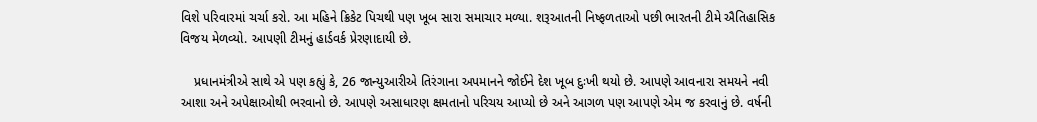વિશે પરિવારમાં ચર્ચા કરો. આ મહિને ક્રિકેટ પિચથી પણ ખૂબ સારા સમાચાર મળ્યા. શરૂઆતની નિષ્ફળતાઓ પછી ભારતની ટીમે ઐતિહાસિક વિજય મેળવ્યો. આપણી ટીમનું હાર્ડવર્ક પ્રેરણાદાયી છે.

    પ્રધાનમંત્રીએ સાથે એ પણ કહ્યું કે, 26 જાન્યુઆરીએ તિરંગાના અપમાનને જોઈને દેશ ખૂબ દુઃખી થયો છે. આપણે આવનારા સમયને નવી આશા અને અપેક્ષાઓથી ભરવાનો છે. આપણે અસાધારણ ક્ષમતાનો પરિચય આપ્યો છે અને આગળ પણ આપણે એમ જ કરવાનું છે. વર્ષની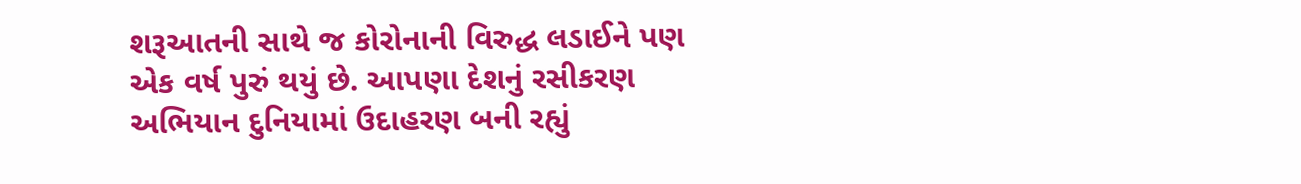શરૂઆતની સાથે જ કોરોનાની વિરુદ્ધ લડાઈને પણ એક વર્ષ પુરું થયું છે. આપણા દેશનું રસીકરણ અભિયાન દુનિયામાં ઉદાહરણ બની રહ્યું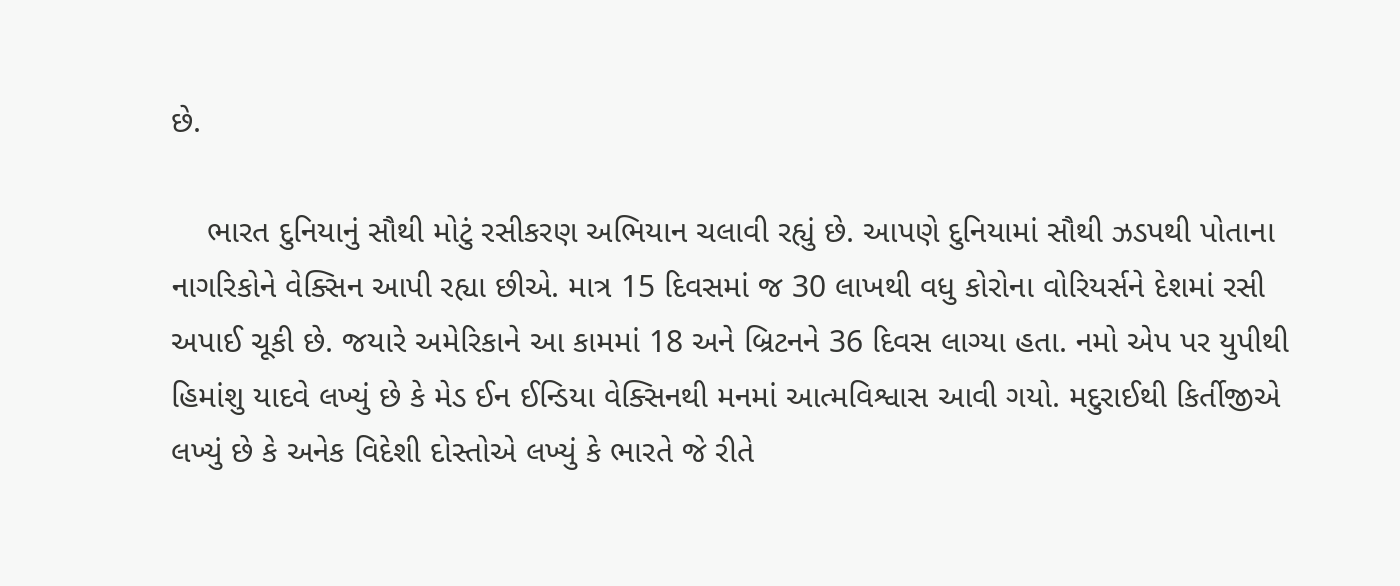છે.

    ભારત દુનિયાનું સૌથી મોટું રસીકરણ અભિયાન ચલાવી રહ્યું છે. આપણે દુનિયામાં સૌથી ઝડપથી પોતાના નાગરિકોને વેક્સિન આપી રહ્યા છીએ. માત્ર 15 દિવસમાં જ 30 લાખથી વધુ કોરોના વોરિયર્સને દેશમાં રસી અપાઈ ચૂકી છે. જયારે અમેરિકાને આ કામમાં 18 અને બ્રિટનને 36 દિવસ લાગ્યા હતા. નમો એપ પર યુપીથી હિમાંશુ યાદવે લખ્યું છે કે મેડ ઈન ઈન્ડિયા વેક્સિનથી મનમાં આત્મવિશ્વાસ આવી ગયો. મદુરાઈથી કિર્તીજીએ લખ્યું છે કે અનેક વિદેશી દોસ્તોએ લખ્યું કે ભારતે જે રીતે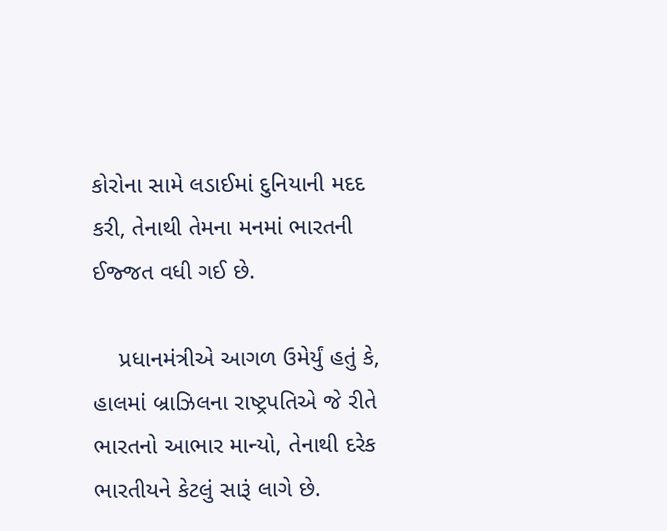કોરોના સામે લડાઈમાં દુનિયાની મદદ કરી, તેનાથી તેમના મનમાં ભારતની ઈજ્જત વધી ગઈ છે.

    પ્રધાનમંત્રીએ આગળ ઉમેર્યું હતું કે, હાલમાં બ્રાઝિલના રાષ્ટ્રપતિએ જે રીતે ભારતનો આભાર માન્યો, તેનાથી દરેક ભારતીયને કેટલું સારૂં લાગે છે.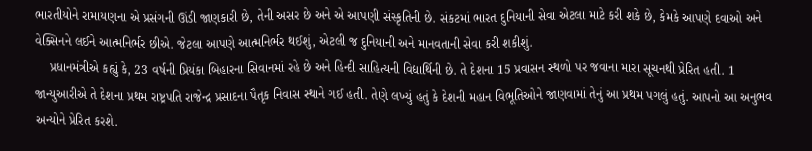ભારતીયોને રામાયણના એ પ્રસંગની ઊંડી જાણકારી છે, તેની અસર છે અને એ આપણી સંસ્કૃતિની છે. સંકટમાં ભારત દુનિયાની સેવા એટલા માટે કરી શકે છે, કેમકે આપણે દવાઓ અને વેક્સિનને લઈને આત્મનિર્ભર છીએ. જેટલા આપણે આત્મનિર્ભર થઈશું, એટલી જ દુનિયાની અને માનવતાની સેવા કરી શકીશું.
    પ્રધાનમંત્રીએ કહ્યું કે, 23 વર્ષની પ્રિયંકા બિહારના સિવાનમાં રહે છે અને હિન્દી સાહિત્યની વિદ્યાર્થિની છે. તે દેશના 15 પ્રવાસન સ્થળો પર જવાના મારા સૂચનથી પ્રેરિત હતી. 1 જાન્યુઆરીએ તે દેશના પ્રથમ રાષ્ટ્રપતિ રાજેન્દ્ર પ્રસાદના પૈતૃક નિવાસ સ્થાને ગઈ હતી. તેણે લખ્યું હતું કે દેશની મહાન વિભૂતિઓને જાણવામાં તેનું આ પ્રથમ પગલું હતું. આપનો આ અનુભવ અન્યોને પ્રેરિત કરશે.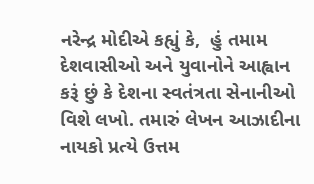નરેન્દ્ર મોદીએ કહ્યું કે,  હું તમામ દેશવાસીઓ અને યુવાનોને આહ્વાન કરૂં છું કે દેશના સ્વતંત્રતા સેનાનીઓ વિશે લખો. તમારું લેખન આઝાદીના નાયકો પ્રત્યે ઉત્તમ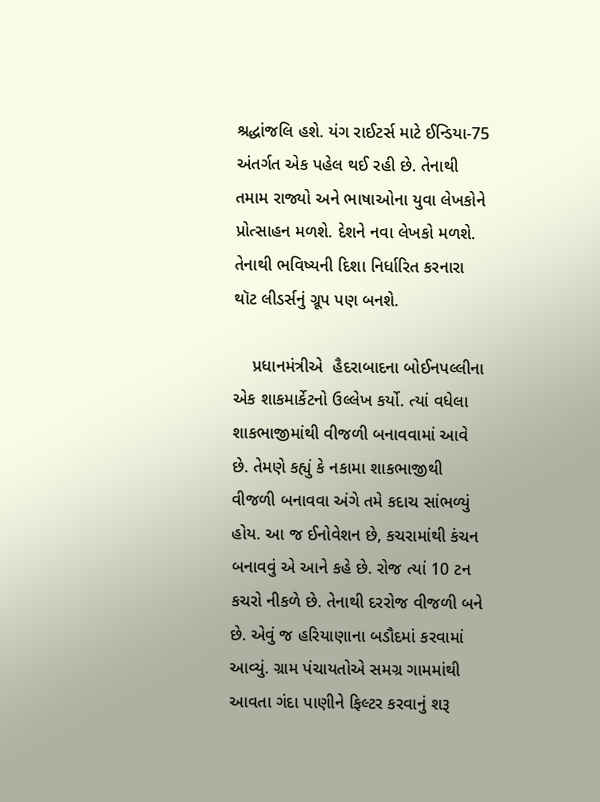શ્રદ્ધાંજલિ હશે. યંગ રાઈટર્સ માટે ઈન્ડિયા-75 અંતર્ગત એક પહેલ થઈ રહી છે. તેનાથી તમામ રાજ્યો અને ભાષાઓના યુવા લેખકોને પ્રોત્સાહન મળશે. દેશને નવા લેખકો મળશે. તેનાથી ભવિષ્યની દિશા નિર્ધારિત કરનારા થૉટ લીડર્સનું ગ્રૂપ પણ બનશે.

    પ્રધાનમંત્રીએ  હૈદરાબાદના બોઈનપલ્લીના એક શાકમાર્કેટનો ઉલ્લેખ કર્યો. ત્યાં વધેલા શાકભાજીમાંથી વીજળી બનાવવામાં આવે છે. તેમણે કહ્યું કે નકામા શાકભાજીથી વીજળી બનાવવા અંગે તમે કદાચ સાંભળ્યું હોય. આ જ ઈનોવેશન છે, કચરામાંથી કંચન બનાવવું એ આને કહે છે. રોજ ત્યાં 10 ટન કચરો નીકળે છે. તેનાથી દરરોજ વીજળી બને છે. એવું જ હરિયાણાના બડૌદમાં કરવામાં આવ્યું. ગ્રામ પંચાયતોએ સમગ્ર ગામમાંથી આવતા ગંદા પાણીને ફિલ્ટર કરવાનું શરૂ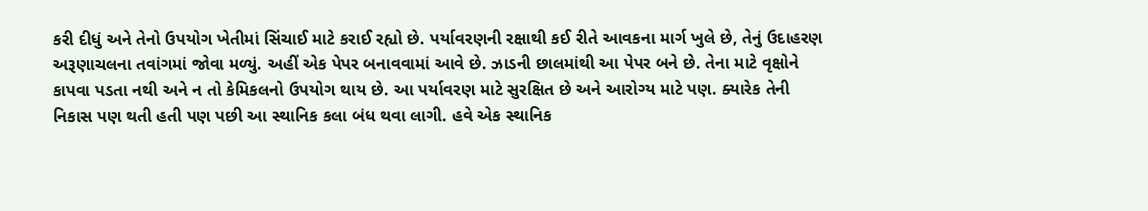કરી દીધું અને તેનો ઉપયોગ ખેતીમાં સિંચાઈ માટે કરાઈ રહ્યો છે. પર્યાવરણની રક્ષાથી કઈ રીતે આવકના માર્ગ ખુલે છે, તેનું ઉદાહરણ અરૂણાચલના તવાંગમાં જોવા મળ્યું. અહીં એક પેપર બનાવવામાં આવે છે. ઝાડની છાલમાંથી આ પેપર બને છે. તેના માટે વૃક્ષોને કાપવા પડતા નથી અને ન તો કેમિકલનો ઉપયોગ થાય છે. આ પર્યાવરણ માટે સુરક્ષિત છે અને આરોગ્ય માટે પણ. ક્યારેક તેની નિકાસ પણ થતી હતી પણ પછી આ સ્થાનિક કલા બંધ થવા લાગી. હવે એક સ્થાનિક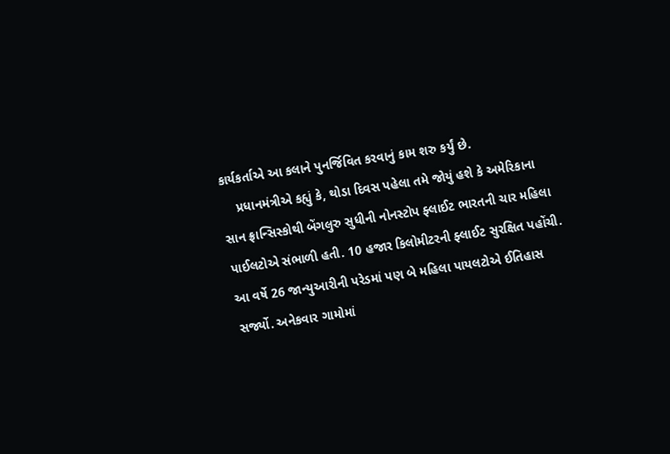કાર્યકર્તાએ આ કલાને પુનર્જિવિત કરવાનું કામ શરુ કર્યું છે.
    પ્રધાનમંત્રીએ કહ્યું કે, થોડા દિવસ પહેલા તમે જોયું હશે કે અમેરિકાના સાન ફ્રાન્સિસ્કોથી બેંગલુરુ સુધીની નોનસ્ટોપ ફ્લાઈટ ભારતની ચાર મહિલા પાઈલટોએ સંભાળી હતી. 10 હજાર કિલોમીટરની ફ્લાઈટ સુરક્ષિત પહોંચી. આ વર્ષે 26 જાન્યુઆરીની પરેડમાં પણ બે મહિલા પાયલટોએ ઈતિહાસ સર્જ્યો. અનેકવાર ગામોમાં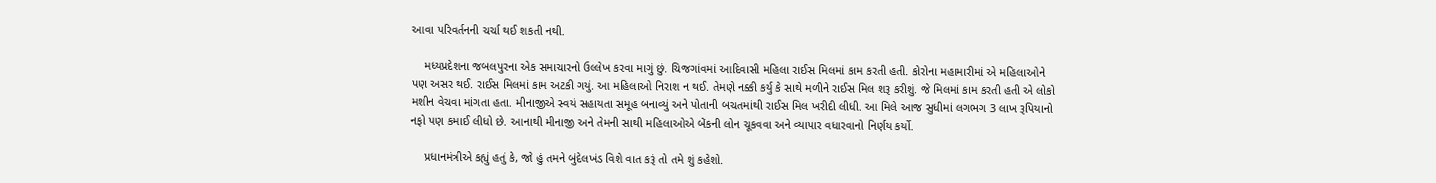આવા પરિવર્તનની ચર્ચા થઈ શકતી નથી.

    મધ્યપ્રદેશના જબલપુરના એક સમાચારનો ઉલ્લેખ કરવા માગું છું. ચિજગાંવમાં આદિવાસી મહિલા રાઈસ મિલમાં કામ કરતી હતી. કોરોના મહામારીમાં એ મહિલાઓને પણ અસર થઈ. રાઈસ મિલમાં કામ અટકી ગયું. આ મહિલાઓ નિરાશ ન થઈ. તેમણે નક્કી કર્યુ કે સાથે મળીને રાઈસ મિલ શરૂ કરીશું. જે મિલમાં કામ કરતી હતી એ લોકો મશીન વેચવા માંગતા હતા. મીનાજીએ સ્વયં સહાયતા સમૂહ બનાવ્યું અને પોતાની બચતમાંથી રાઈસ મિલ ખરીદી લીધી. આ મિલે આજ સુધીમાં લગભગ 3 લાખ રૂપિયાનો નફો પણ કમાઈ લીધો છે. આનાથી મીનાજી અને તેમની સાથી મહિલાઓએ બેંકની લોન ચૂકવવા અને વ્યાપાર વધારવાનો નિર્ણય કર્યો.

    પ્રધાનમંત્રીએ કહ્યું હતું કે, જો હું તમને બુંદેલખંડ વિશે વાત કરૂં તો તમે શું કહેશો.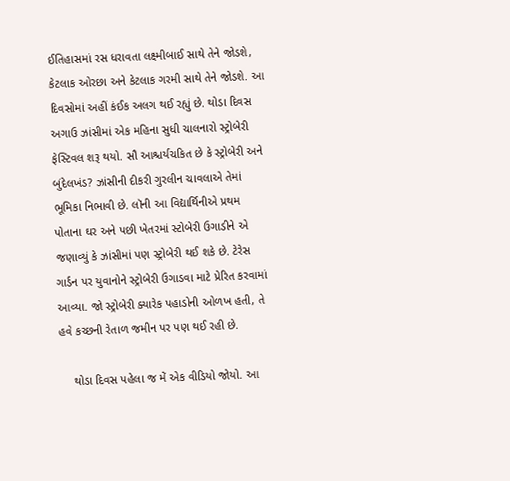ઈતિહાસમાં રસ ધરાવતા લક્ષ્મીબાઈ સાથે તેને જોડશે, કેટલાક ઓરછા અને કેટલાક ગરમી સાથે તેને જોડશે. આ દિવસોમાં અહીં કંઈક અલગ થઈ રહ્યું છે. થોડા દિવસ અગાઉ ઝાંસીમાં એક મહિના સુધી ચાલનારો સ્ટ્રોબેરી ફેસ્ટિવલ શરૂ થયો. સૌ આશ્ચર્યચકિત છે કે સ્ટ્રોબેરી અને બુંદેલખંડ? ઝાંસીની દીકરી ગુરલીન ચાવલાએ તેમાં ભૂમિકા નિભાવી છે. લૉની આ વિદ્યાર્થિનીએ પ્રથમ પોતાના ઘર અને પછી ખેતરમાં સ્ટોબેરી ઉગાડીને એ જણાવ્યું કે ઝાંસીમાં પણ સ્ટ્રોબેરી થઈ શકે છે. ટેરેસ ગાર્ડન પર યુવાનોને સ્ટ્રોબેરી ઉગાડવા માટે પ્રેરિત કરવામાં આવ્યા. જો સ્ટ્રોબેરી ક્યારેક પહાડોની ઓળખ હતી, તે હવે કચ્છની રેતાળ જમીન પર પણ થઈ રહી છે.

    થોડા દિવસ પહેલા જ મેં એક વીડિયો જોયો. આ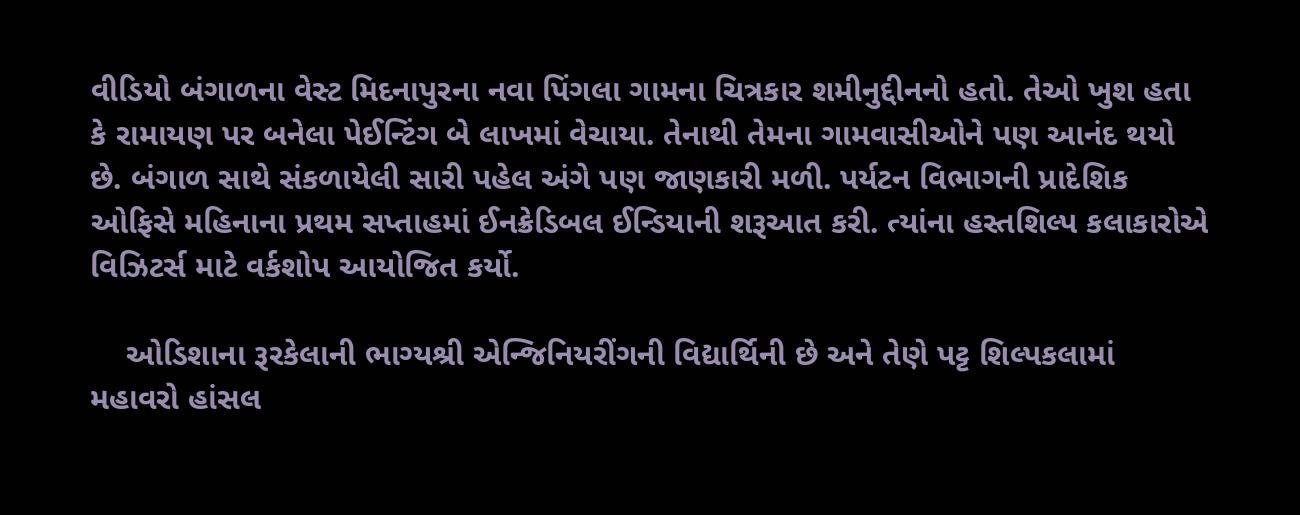વીડિયો બંગાળના વેસ્ટ મિદનાપુરના નવા પિંગલા ગામના ચિત્રકાર શમીનુદ્દીનનો હતો. તેઓ ખુશ હતા કે રામાયણ પર બનેલા પેઈન્ટિંગ બે લાખમાં વેચાયા. તેનાથી તેમના ગામવાસીઓને પણ આનંદ થયો છે. બંગાળ સાથે સંકળાયેલી સારી પહેલ અંગે પણ જાણકારી મળી. પર્યટન વિભાગની પ્રાદેશિક ઓફિસે મહિનાના પ્રથમ સપ્તાહમાં ઈનક્રેડિબલ ઈન્ડિયાની શરૂઆત કરી. ત્યાંના હસ્તશિલ્પ કલાકારોએ વિઝિટર્સ માટે વર્કશોપ આયોજિત કર્યો.

    ઓડિશાના રૂરકેલાની ભાગ્યશ્રી એન્જિનિયરીંગની વિદ્યાર્થિની છે અને તેણે પટ્ટ શિલ્પકલામાં મહાવરો હાંસલ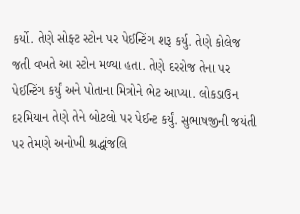કર્યો. તેણે સોફ્ટ સ્ટોન પર પેઈન્ટિંગ શરૂ કર્યુ. તેણે કોલેજ જતી વખતે આ સ્ટોન મળ્યા હતા. તેણે દરરોજ તેના પર પેઈન્ટિંગ કર્યું અને પોતાના મિત્રોને ભેટ આપ્યા. લોકડાઉન દરમિયાન તેણે તેને બોટલો પર પેઈન્ટ કર્યું. સુભાષજીની જયંતી પર તેમણે અનોખી શ્રદ્ધાંજલિ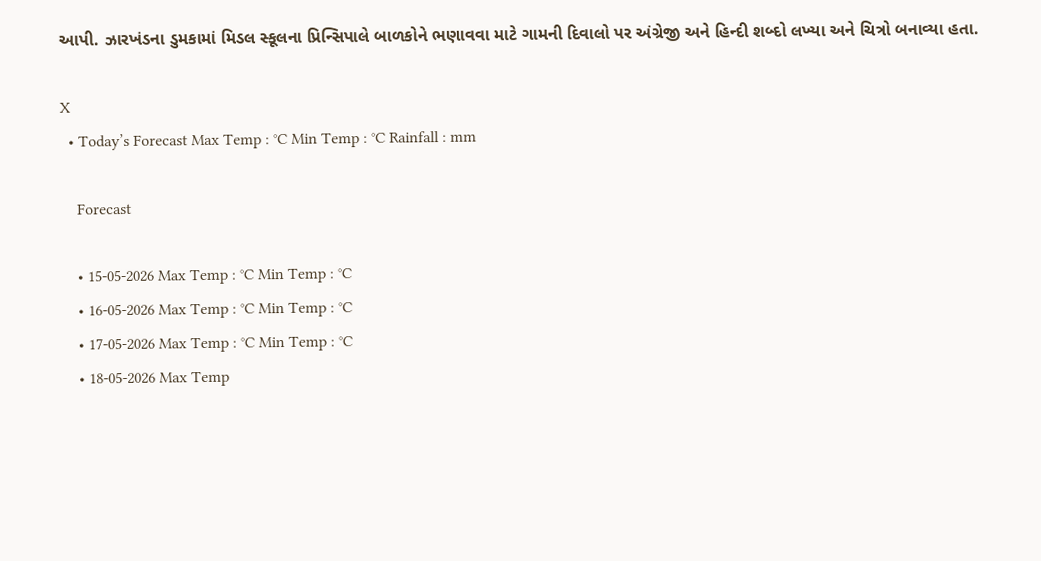આપી. ઝારખંડના ડુમકામાં મિડલ સ્કૂલના પ્રિન્સિપાલે બાળકોને ભણાવવા માટે ગામની દિવાલો પર અંગ્રેજી અને હિન્દી શબ્દો લખ્યા અને ચિત્રો બનાવ્યા હતા.

X
  • Today’s Forecast Max Temp : °C Min Temp : °C Rainfall : mm

    Forecast

    • 15-05-2026 Max Temp : °C Min Temp : °C
    • 16-05-2026 Max Temp : °C Min Temp : °C
    • 17-05-2026 Max Temp : °C Min Temp : °C
    • 18-05-2026 Max Temp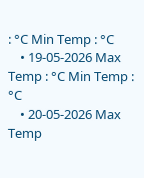: °C Min Temp : °C
    • 19-05-2026 Max Temp : °C Min Temp : °C
    • 20-05-2026 Max Temp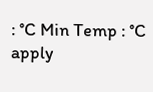: °C Min Temp : °C
apply